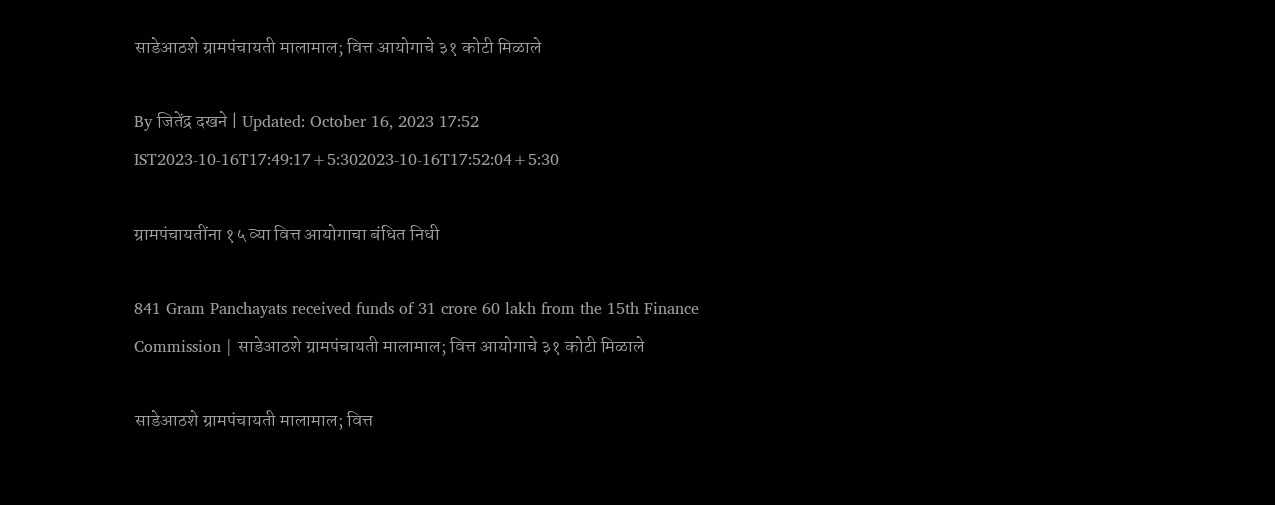साडेआठशे ग्रामपंचायती मालामाल; वित्त आयोगाचे ३१ कोटी मिळाले

By जितेंद्र दखने | Updated: October 16, 2023 17:52 IST2023-10-16T17:49:17+5:302023-10-16T17:52:04+5:30

ग्रामपंचायतींना १५ व्या वित्त आयोगाचा बंधित निधी

841 Gram Panchayats received funds of 31 crore 60 lakh from the 15th Finance Commission | साडेआठशे ग्रामपंचायती मालामाल; वित्त आयोगाचे ३१ कोटी मिळाले

साडेआठशे ग्रामपंचायती मालामाल; वित्त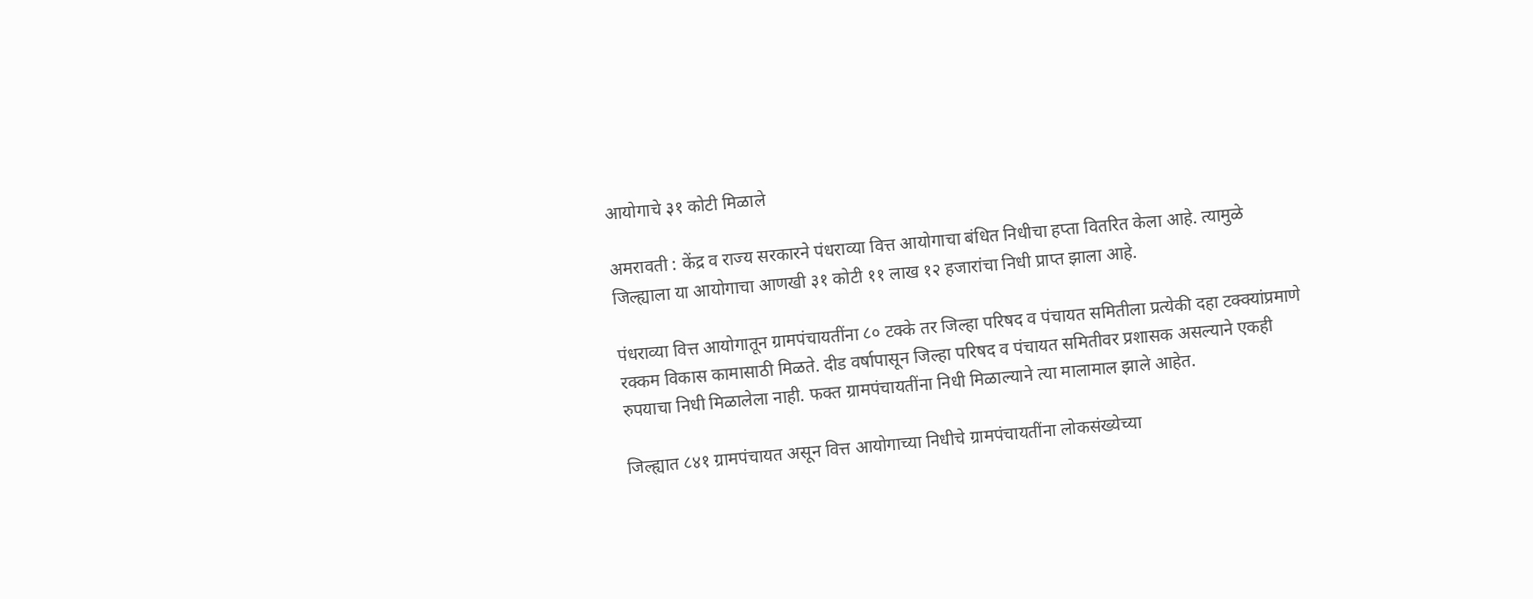आयोगाचे ३१ कोटी मिळाले

अमरावती : केंद्र व राज्य सरकारने पंधराव्या वित्त आयोगाचा बंधित निधीचा हप्ता वितरित केला आहे. त्यामुळे जिल्ह्याला या आयोगाचा आणखी ३१ कोटी ११ लाख १२ हजारांचा निधी प्राप्त झाला आहे.

पंधराव्या वित्त आयोगातून ग्रामपंचायतींना ८० टक्के तर जिल्हा परिषद व पंचायत समितीला प्रत्येकी दहा टक्क्यांप्रमाणे रक्कम विकास कामासाठी मिळते. दीड वर्षापासून जिल्हा परिषद व पंचायत समितीवर प्रशासक असल्याने एकही रुपयाचा निधी मिळालेला नाही. फक्त ग्रामपंचायतींना निधी मिळाल्याने त्या मालामाल झाले आहेत.

जिल्ह्यात ८४१ ग्रामपंचायत असून वित्त आयोगाच्या निधीचे ग्रामपंचायतींना लोकसंख्येच्या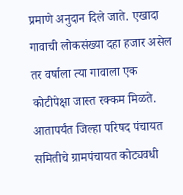प्रमाणे अनुदान दिले जाते. एखादा गावाची लोकसंख्या दहा हजार असेल तर वर्षाला त्या गावाला एक कोटीपेक्षा जास्त रक्कम मिळते. आतापर्यंत जिल्हा परिषद पंचायत समितीचे ग्रामपंचायत कोट्यवधी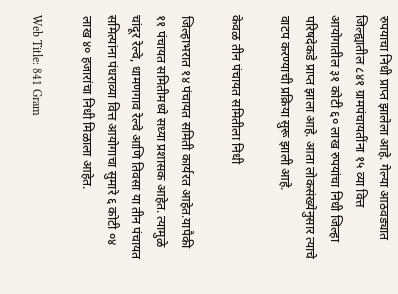रुपयाचा निधी प्राप्त झालेला आहे. गेल्या आठवड्यात जिल्ह्यातील ८४१ ग्रामपंचायतींना १५ व्या वित्त आयोगातील ३१ कोटी ६० लाख रुपयांचा निधी जिल्हा परिषदेकडे प्राप्त झाला आहे. आता लोकसंख्येनुसार त्याचे वाटप करण्याची प्रक्रिया सुरू झाली आहे.

केवळ तीन पंचायत समितीला निधी

जिल्हाभरात १४ पंचायत समिती कार्यरत आहेत.यापैकी ११ पंचायत समितीमध्ये सध्या प्रशासक आहेत. त्यामुळे चांदूर रेल्वे, धामणगाव रेल्वे आणि तिवसा या तीन पंचायत समित्यांना पंधराव्या वित्त आयोगाचा सुमारे ६ कोटी ०४ लाख ४० हजारांचा निधी मिळाला आहेत.

Web Title: 841 Gram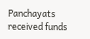Panchayats received funds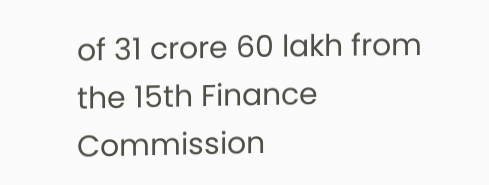of 31 crore 60 lakh from the 15th Finance Commission